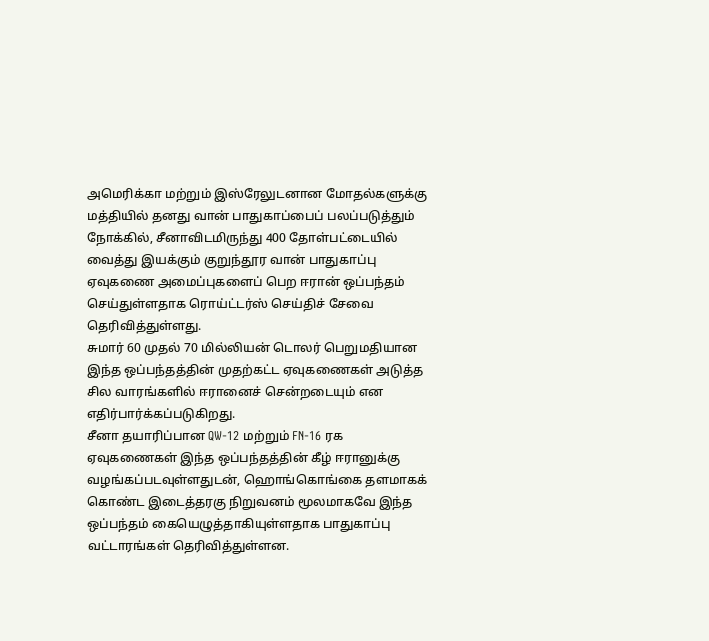அமெரிக்கா மற்றும் இஸ்ரேலுடனான மோதல்களுக்கு மத்தியில் தனது வான் பாதுகாப்பைப் பலப்படுத்தும் நோக்கில், சீனாவிடமிருந்து 400 தோள்பட்டையில் வைத்து இயக்கும் குறுந்தூர வான் பாதுகாப்பு ஏவுகணை அமைப்புகளைப் பெற ஈரான் ஒப்பந்தம் செய்துள்ளதாக ரொய்ட்டர்ஸ் செய்திச் சேவை தெரிவித்துள்ளது.
சுமார் 60 முதல் 70 மில்லியன் டொலர் பெறுமதியான இந்த ஒப்பந்தத்தின் முதற்கட்ட ஏவுகணைகள் அடுத்த சில வாரங்களில் ஈரானைச் சென்றடையும் என எதிர்பார்க்கப்படுகிறது.
சீனா தயாரிப்பான QW-12 மற்றும் FN-16 ரக ஏவுகணைகள் இந்த ஒப்பந்தத்தின் கீழ் ஈரானுக்கு வழங்கப்படவுள்ளதுடன், ஹொங்கொங்கை தளமாகக் கொண்ட இடைத்தரகு நிறுவனம் மூலமாகவே இந்த ஒப்பந்தம் கையெழுத்தாகியுள்ளதாக பாதுகாப்பு வட்டாரங்கள் தெரிவித்துள்ளன.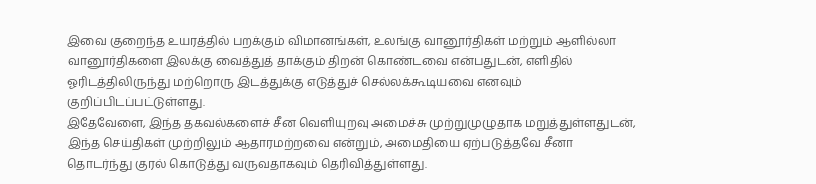இவை குறைந்த உயரத்தில் பறக்கும் விமானங்கள், உலங்கு வானூர்திகள் மற்றும் ஆளில்லா வானூர்திகளை இலக்கு வைத்துத் தாக்கும் திறன் கொண்டவை என்பதுடன், எளிதில் ஓரிடத்திலிருந்து மற்றொரு இடத்துக்கு எடுத்துச் செல்லக்கூடியவை எனவும் குறிப்பிடப்பட்டுள்ளது.
இதேவேளை, இந்த தகவல்களைச் சீன வெளியுறவு அமைச்சு முற்றுமுழுதாக மறுத்துள்ளதுடன், இந்த செய்திகள் முற்றிலும் ஆதாரமற்றவை என்றும், அமைதியை ஏற்படுத்தவே சீனா தொடர்ந்து குரல் கொடுத்து வருவதாகவும் தெரிவித்துள்ளது.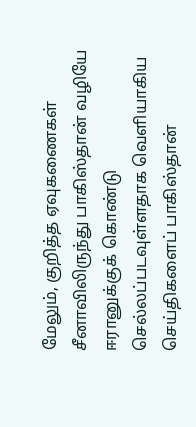மேலும், குறித்த ஏவுகணைகள் சீனாவிலிருந்து பாகிஸ்தான் வழியே ஈரானுக்குக் கொண்டு செல்லப்படவுள்ளதாக வெளியாகிய செய்திகளைப் பாகிஸ்தான்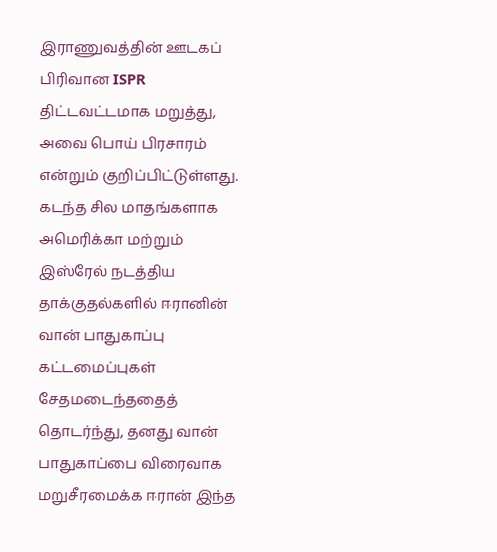இராணுவத்தின் ஊடகப் பிரிவான ISPR திட்டவட்டமாக மறுத்து, அவை பொய் பிரசாரம் என்றும் குறிப்பிட்டுள்ளது.
கடந்த சில மாதங்களாக அமெரிக்கா மற்றும் இஸ்ரேல் நடத்திய தாக்குதல்களில் ஈரானின் வான் பாதுகாப்பு கட்டமைப்புகள் சேதமடைந்ததைத் தொடர்ந்து, தனது வான் பாதுகாப்பை விரைவாக மறுசீரமைக்க ஈரான் இந்த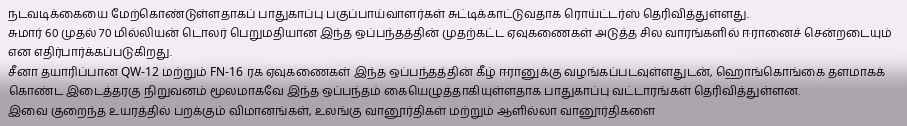நடவடிக்கையை மேற்கொண்டுள்ளதாகப் பாதுகாப்பு பகுப்பாய்வாளர்கள் சுட்டிக்காட்டுவதாக ரொய்ட்டர்ஸ் தெரிவித்துள்ளது.
சுமார் 60 முதல் 70 மில்லியன் டொலர் பெறுமதியான இந்த ஒப்பந்தத்தின் முதற்கட்ட ஏவுகணைகள் அடுத்த சில வாரங்களில் ஈரானைச் சென்றடையும் என எதிர்பார்க்கப்படுகிறது.
சீனா தயாரிப்பான QW-12 மற்றும் FN-16 ரக ஏவுகணைகள் இந்த ஒப்பந்தத்தின் கீழ் ஈரானுக்கு வழங்கப்படவுள்ளதுடன், ஹொங்கொங்கை தளமாகக் கொண்ட இடைத்தரகு நிறுவனம் மூலமாகவே இந்த ஒப்பந்தம் கையெழுத்தாகியுள்ளதாக பாதுகாப்பு வட்டாரங்கள் தெரிவித்துள்ளன.
இவை குறைந்த உயரத்தில் பறக்கும் விமானங்கள், உலங்கு வானூர்திகள் மற்றும் ஆளில்லா வானூர்திகளை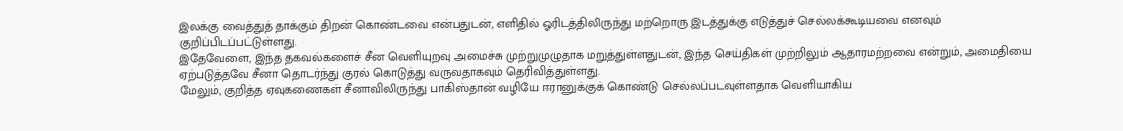இலக்கு வைத்துத் தாக்கும் திறன் கொண்டவை என்பதுடன், எளிதில் ஓரிடத்திலிருந்து மற்றொரு இடத்துக்கு எடுத்துச் செல்லக்கூடியவை எனவும் குறிப்பிடப்பட்டுள்ளது.
இதேவேளை, இந்த தகவல்களைச் சீன வெளியுறவு அமைச்சு முற்றுமுழுதாக மறுத்துள்ளதுடன், இந்த செய்திகள் முற்றிலும் ஆதாரமற்றவை என்றும், அமைதியை ஏற்படுத்தவே சீனா தொடர்ந்து குரல் கொடுத்து வருவதாகவும் தெரிவித்துள்ளது.
மேலும், குறித்த ஏவுகணைகள் சீனாவிலிருந்து பாகிஸ்தான் வழியே ஈரானுக்குக் கொண்டு செல்லப்படவுள்ளதாக வெளியாகிய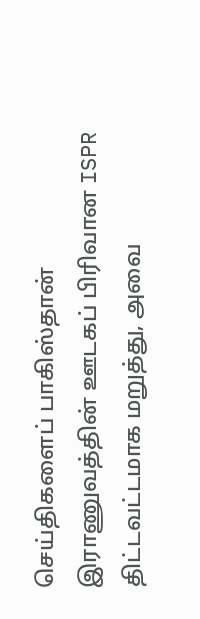செய்திகளைப் பாகிஸ்தான் இராணுவத்தின் ஊடகப் பிரிவான ISPR திட்டவட்டமாக மறுத்து, அவை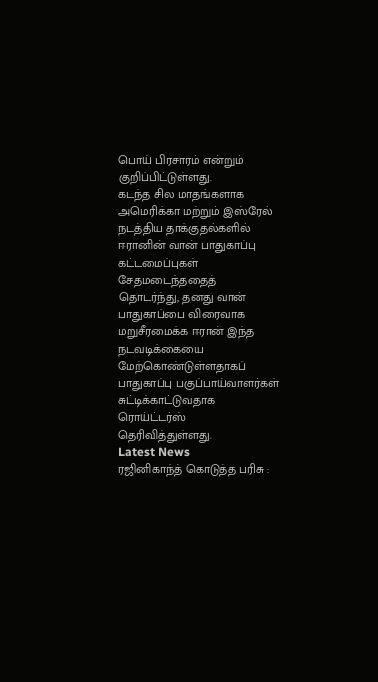பொய் பிரசாரம் என்றும் குறிப்பிட்டுள்ளது.
கடந்த சில மாதங்களாக அமெரிக்கா மற்றும் இஸ்ரேல் நடத்திய தாக்குதல்களில் ஈரானின் வான் பாதுகாப்பு கட்டமைப்புகள் சேதமடைந்ததைத் தொடர்ந்து, தனது வான் பாதுகாப்பை விரைவாக மறுசீரமைக்க ஈரான் இந்த நடவடிக்கையை மேற்கொண்டுள்ளதாகப் பாதுகாப்பு பகுப்பாய்வாளர்கள் சுட்டிக்காட்டுவதாக ரொய்ட்டர்ஸ் தெரிவித்துள்ளது.
Latest News
ரஜினிகாந்த் கொடுத்த பரிசு :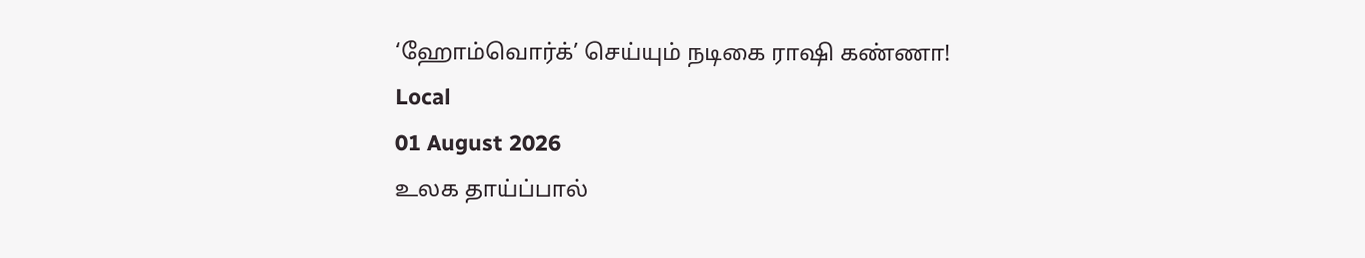‘ஹோம்வொர்க்’ செய்யும் நடிகை ராஷி கண்ணா!
Local
01 August 2026
உலக தாய்ப்பால்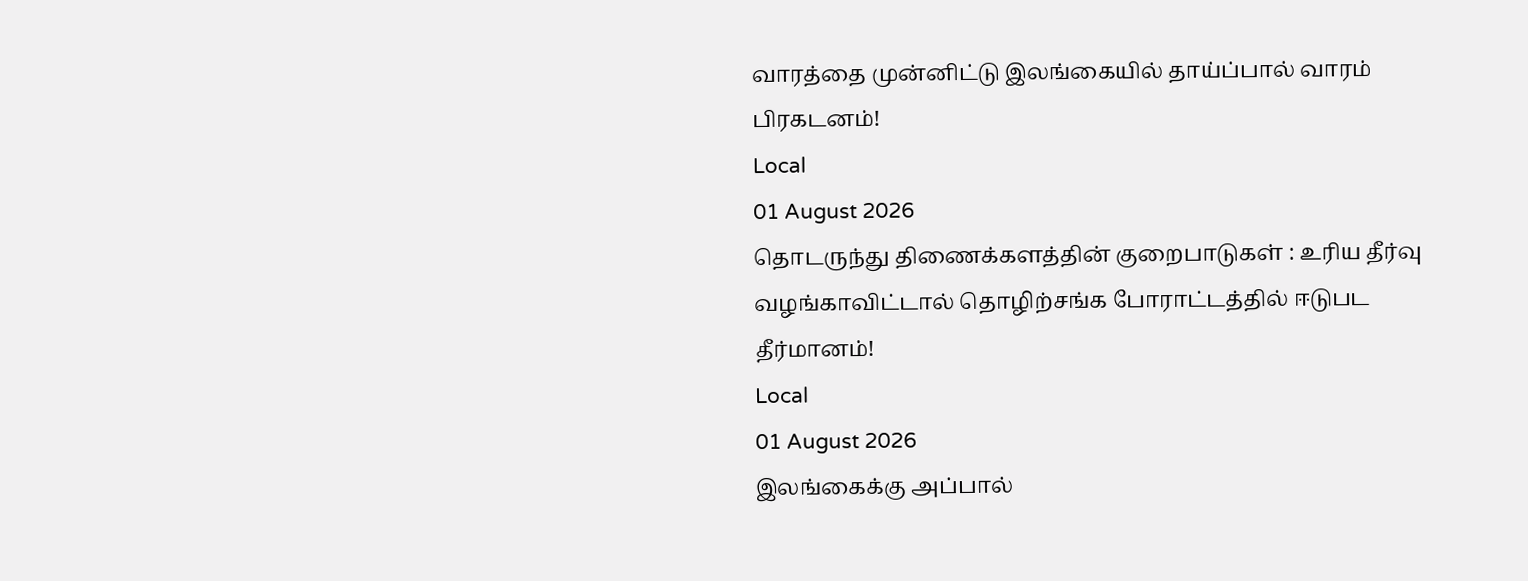வாரத்தை முன்னிட்டு இலங்கையில் தாய்ப்பால் வாரம் பிரகடனம்!
Local
01 August 2026
தொடருந்து திணைக்களத்தின் குறைபாடுகள் : உரிய தீர்வு வழங்காவிட்டால் தொழிற்சங்க போராட்டத்தில் ஈடுபட தீர்மானம்!
Local
01 August 2026
இலங்கைக்கு அப்பால்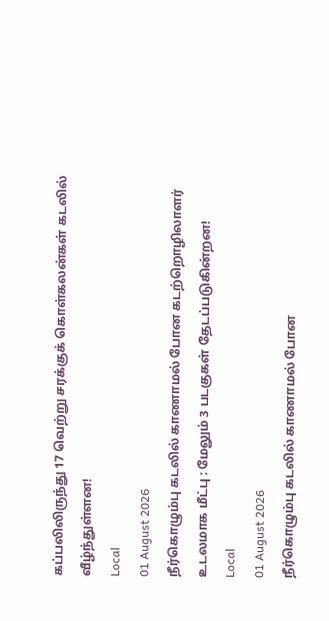கப்பலிலிருந்து 17 வெற்று சரக்குக் கொள்கலன்கள் கடலில் வீழ்ந்துள்ளன!
Local
01 August 2026
நீர்கொழும்பு கடலில் காணாமல் போன கடற்றொழிலாளர் உடலமாக மீட்பு : மேலும் 3 படகுகள் தேடப்படுகின்றன!
Local
01 August 2026
நீர்கொழும்பு கடலில் காணாமல் போன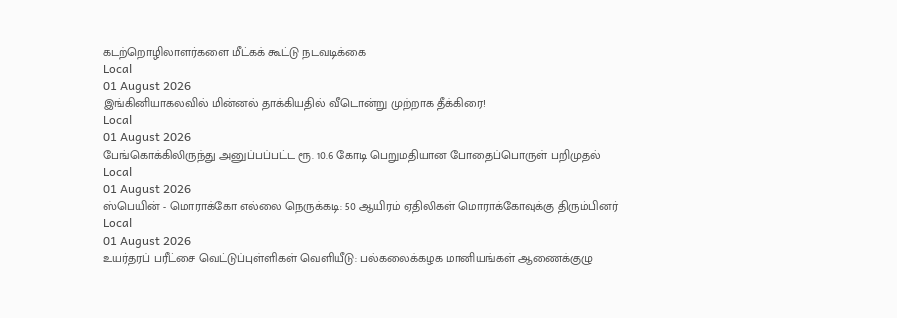கடற்றொழிலாளர்களை மீட்கக் கூட்டு நடவடிக்கை
Local
01 August 2026
இங்கினியாகலவில் மின்னல் தாக்கியதில் வீடொன்று முற்றாக தீக்கிரை!
Local
01 August 2026
பேங்கொக்கிலிருந்து அனுப்பப்பட்ட ரூ. 10.6 கோடி பெறுமதியான போதைப்பொருள் பறிமுதல்
Local
01 August 2026
ஸ்பெயின் - மொராக்கோ எல்லை நெருக்கடி: 50 ஆயிரம் ஏதிலிகள் மொராக்கோவுக்கு திரும்பினர்
Local
01 August 2026
உயர்தரப் பரீட்சை வெட்டுப்புள்ளிகள் வெளியீடு: பல்கலைக்கழக மானியங்கள் ஆணைக்குழு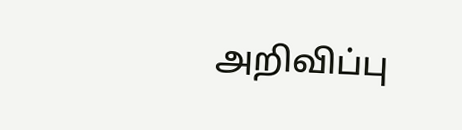அறிவிப்பு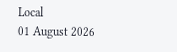Local
01 August 2026